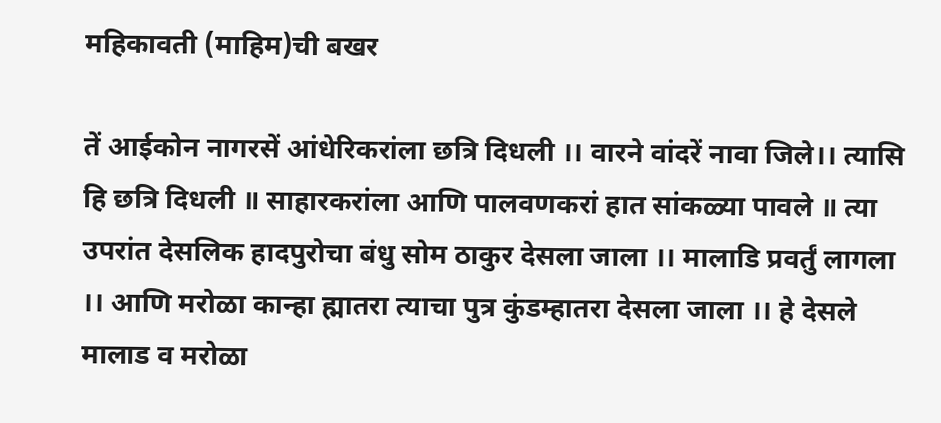महिकावती (माहिम)ची बखर

तें आईकोन नागरसें आंधेरिकरांला छत्रि दिधली ।। वारने वांदरें नावा जिले।। त्यासि हि छत्रि दिधली ॥ साहारकरांला आणि पालवणकरां हात सांकळ्या पावले ॥ त्या उपरांत देसलिक हादपुरोचा बंधु सोम ठाकुर देसला जाला ।। मालाडि प्रवर्तुं लागला ।। आणि मरोळा कान्हा ह्मातरा त्याचा पुत्र कुंडम्हातरा देसला जाला ।। हे देसले मालाड व मरोळा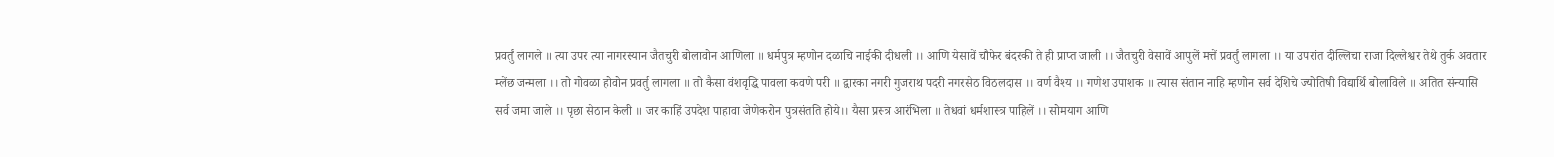प्रवर्तुं लागले ॥ त्या उपर त्या नागरस्यान जैतचुरी बोलावोन आणिला ॥ धर्मपुत्र म्हणोन दळाचि नाईकी दीधली ।। आणि येसावें चौफेर बंदरकी ते ही प्राप्त जाली ।। जैतचुरी वेसावें आपुलें मत्तें प्रवर्तुं लागला ।। या उपरांत दील्लिचा राजा दिल्लेश्वर तेथे तुर्क अवतार म्लेंछ जन्मला ।। तो गोवळा होवोन प्रवर्तु लागला ॥ तो कैसा वंशवृद्धि पावला कवणे परी ॥ द्वारका नगरी गुजराथ पदरी नगरसेठ विठलदास ।। वर्ण वैश्य ।। गणेश उपाशक ॥ त्यास संतान नाहि म्हणोन सर्व देशिचे ज्योतिषी विद्यार्थि बोलाविले ॥ अतित संन्यासि सर्व जमा जाले ।। पृछा सेठान केली ॥ जर काहिं उपदेश पाहावा जेणेकरोन पुत्रसंतति होये।। यैसा प्रस्त्र आरंभिला ॥ तेधवां धर्मशास्त्र पाहिलें ।। सोमयाग आणि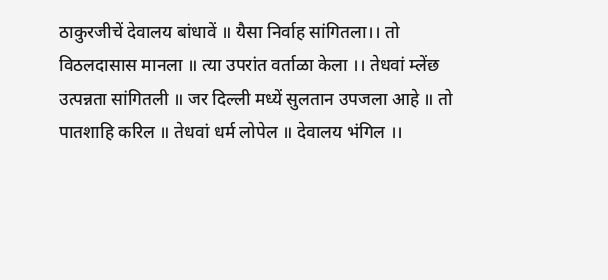ठाकुरजीचें देवालय बांधावें ॥ यैसा निर्वाह सांगितला।। तो विठलदासास मानला ॥ त्या उपरांत वर्ताळा केला ।। तेधवां म्लेंछ उत्पन्नता सांगितली ॥ जर दिल्ली मध्यें सुलतान उपजला आहे ॥ तो पातशाहि करिल ॥ तेधवां धर्म लोपेल ॥ देवालय भंगिल ।।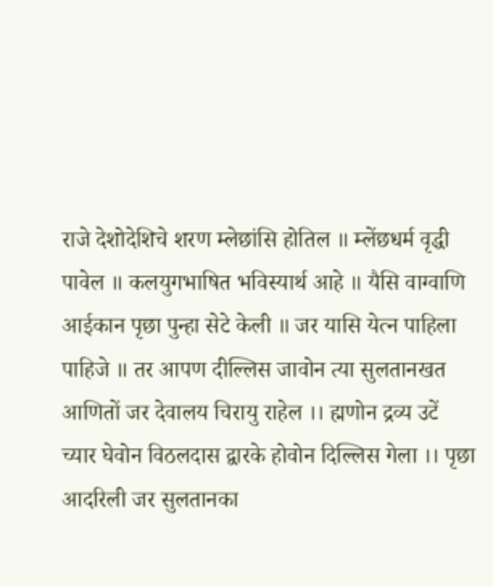राजे देशोदेशिचे शरण म्लेछांसि होतिल ॥ म्लेंछधर्म वृद्धी पावेल ॥ कलयुगभाषित भविस्यार्थ आहे ॥ यैसि वाग्वाणि आईकान पृछा पुन्हा सेटे केली ॥ जर यासि येत्न पाहिला पाहिजे ॥ तर आपण दील्लिस जावोन त्या सुलतानखत आणितों जर देवालय चिरायु राहेल ।। ह्मणोन द्रव्य उटें च्यार घेवोन विठलदास द्वारके होवोन दिल्लिस गेला ।। पृछा आदरिली जर सुलतानका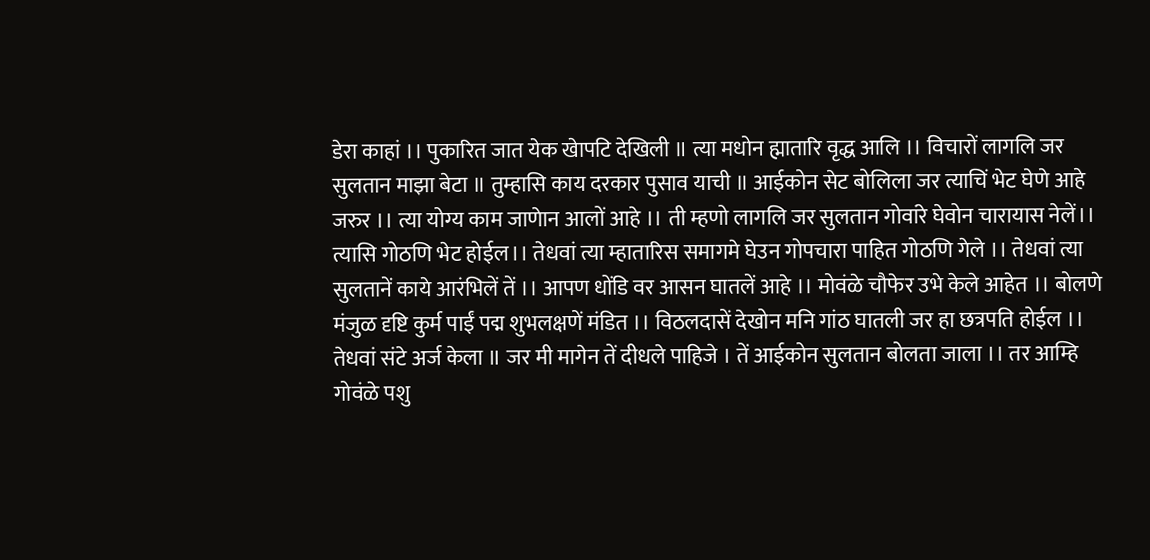डेरा काहां ।। पुकारित जात येक खेापटि देखिली ॥ त्या मधोन ह्मातारि वृद्ध आलि ।। विचारों लागलि जर सुलतान माझा बेटा ॥ तुम्हासि काय दरकार पुसाव याची ॥ आईकोन सेट बोलिला जर त्याचिं भेट घेणे आहे जरुर ।। त्या योग्य काम जाणेान आलों आहे ।। ती म्हणो लागलि जर सुलतान गोवांरे घेवोन चारायास नेलें।। त्यासि गोठणि भेट होईल।। तेधवां त्या म्हातारिस समागमे घेउन गोपचारा पाहित गोठणि गेले ।। तेधवां त्या सुलतानें काये आरंभिलें तें ।। आपण धोंडि वर आसन घातलें आहे ।। मोवंळे चौफेर उभे केले आहेत ।। बोलणे मंजुळ दृष्टि कुर्म पाईं पद्म शुभलक्षणें मंडित ।। विठलदासें देखोन मनि गांठ घातली जर हा छत्रपति होईल ।। तेधवां संटे अर्ज केला ॥ जर मी मागेन तें दीधले पाहिजे । तें आईकोन सुलतान बोलता जाला ।। तर आम्हि गोवंळे पशु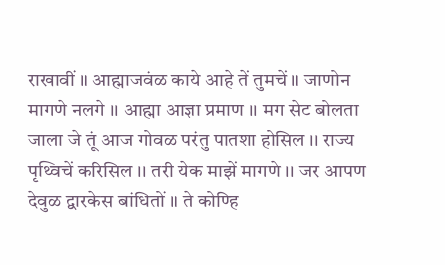राखावीं ॥ आह्माजवंळ काये आहे तें तुमचें ॥ जाणोन मागणे नलगे ।। आह्मा आज्ञा प्रमाण ।। मग सेट बोलता जाला जे तूं आज गोवळ परंतु पातशा होसिल ।। राज्य पृथ्विचें करिसिल ।। तरी येक माझें मागणे ।। जर आपण देवुळ द्वारकेस बांधितों ॥ ते कोण्हि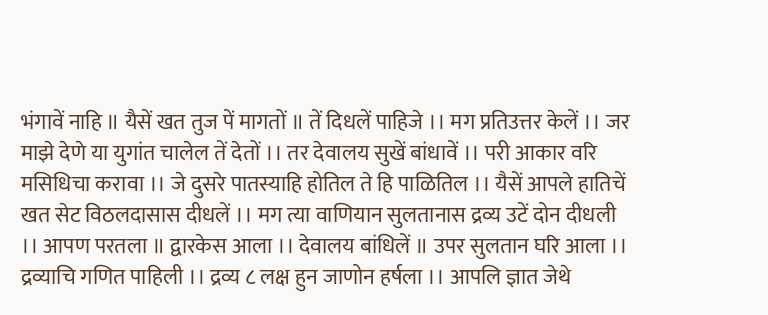भंगावें नाहि ॥ यैसें खत तुज पें मागतों ॥ तें दिधलें पाहिजे ।। मग प्रतिउत्तर केलें ।। जर माझे देणे या युगांत चालेल तें देतों ।। तर देवालय सुखें बांधावें ।। परी आकार वरि मसिधिचा करावा ।। जे दुसरे पातस्याहि होतिल ते हि पाळितिल ।। यैसें आपले हातिचें खत सेट विठलदासास दीधलें ।। मग त्या वाणियान सुलतानास द्रव्य उटें दोन दीधली ।। आपण परतला ॥ द्वारकेस आला ।। देवालय बांधिलें ॥ उपर सुलतान घरि आला ।। द्रव्याचि गणित पाहिली ।। द्रव्य ८ लक्ष हुन जाणोन हर्षला ।। आपलि ज्ञात जेथे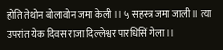होति तेथोन बोलावोन जमा केली ।। ५ सहस्त्र जमा जाली ॥ त्या उपरांत येक दिवस राजा दिल्लेश्वर पारधिसिं गेला ।।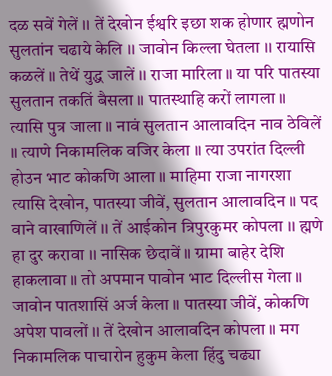दळ सवें गेलें ।। तें देखोन ईश्वरि इछा शक होणार ह्मणोन सुलतांन चढाये केलि ।। जावोन किल्ला घेतला ।। रायासि कळलें ॥ तेथें युद्ध जालें ।। राजा मारिला ॥ या परि पातस्या सुलतान तकतिं बैसला ॥ पातस्थाहि करों लागला ॥ त्यासि पुत्र जाला ॥ नावं सुलतान आलावदिन नाव ठेविलें ॥ त्याणे निकामलिक वजिर केला ॥ त्या उपरांत दिल्ली होउन भाट कोकणि आला ॥ माहिमा राजा नागरशा त्यासि देखोन, पातस्या जीवें, सुलतान आलावदिन ॥ पद वाने वाखाणिलें ।। तें आईकोन त्रिपुरकुमर कोपला ।। ह्मणे हा दुर करावा ।। नासिक छेदावें ॥ ग्रामा बाहेर देशि हाकलावा ॥ तो अपमान पावोन भाट दिल्लीस गेला ॥ जावोन पातशासिं अर्ज केला ॥ पातस्या जीवें, कोकणि अपेश पावलों ।। तें देखोन आलावदिन कोपला ॥ मग निकामलिक पाचारोन हुकुम केला हिंदु चढ्या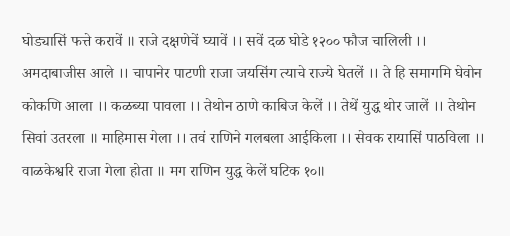घोड्यासिं फत्ते करावें ॥ राजे दक्षणेचें घ्यावें ।। सवें दळ घोडे १२०० फौज चालिली ।। अमदाबाजीस आले ।। चापानेर पाटणी राजा जयसिंग त्याचे राज्ये घेतलें ।। ते हि समागमि घेवोन कोकणि आला ।। कळब्या पावला ।। तेथोन ठाणे काबिज केलें ।। तेथें युद्ध थोर जालें ।। तेथोन सिवां उतरला ॥ माहिमास गेला ।। तवं राणिने गलबला आईकिला ।। सेवक रायासिं पाठविला ।। वाळकेश्वरि राजा गेला होता ॥ मग राणिन युद्ध केलें घटिक १०॥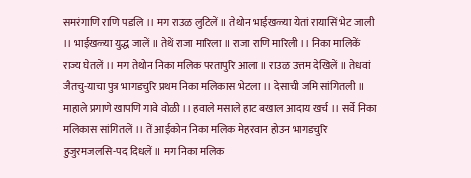समरंगाणि राणि पडलि ।। मग राउळ लुटिलें ॥ तेथोन भाईखळ्या येतां रायासिं भेट जाली ।। भाईखळ्या युद्ध जालें ॥ तेथें राजा मारिला ॥ राजा राणि मारिली ।। निका मालिकें राज्य घेतलें ।। मग तेथोन निका मलिक परतापुरि आला ॥ राउळ उत्तम देखिलें ॥ तेधवां जैतचु-याचा पुत्र भागडचुरि प्रथम निका मलिकास भेटला ।। देसाची जमि सांगितली ॥ माहाले प्रगाणे खापणि गावे वोळी ।। हवाले मसाले हाट बखाल आदाय खर्च ।। सर्वे निका मलिकास सांगितलें ।। तें आईकोन निका मलिक मेहरवान होउन भागडचुरि हुजुरमजलसि-पद दिधलें ॥ मग निका मलिक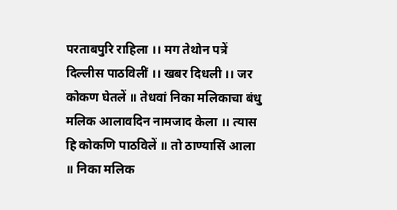परताबपुरि राहिला ।। मग तेथोन पत्रें दिल्लीस पाठविलीं ।। खबर दिधली ।। जर कोकण घेतलें ॥ तेधवां निका मलिकाचा बंधु मलिक आलावदिन नामजाद केला ।। त्यास हि कोकणि पाठविलें ॥ तो ठाण्यासिं आला ॥ निका मलिक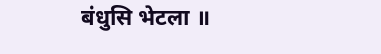बंधुसि भेटला ॥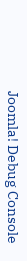Joomla! Debug Console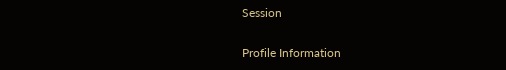Session

Profile Information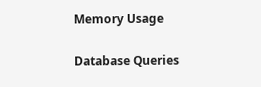Memory Usage

Database Queries